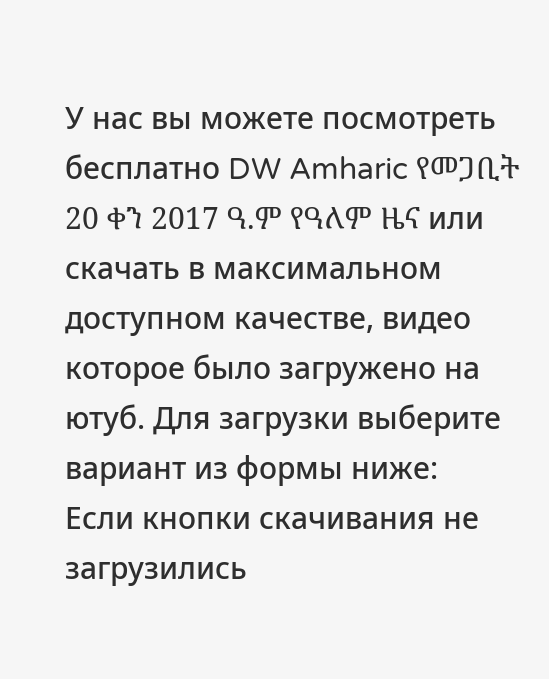У нас вы можете посмотреть бесплатно DW Amharic የመጋቢት 20 ቀን 2017 ዓ.ም የዓለም ዜና или скачать в максимальном доступном качестве, видео которое было загружено на ютуб. Для загрузки выберите вариант из формы ниже:
Если кнопки скачивания не
загрузились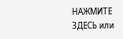НАЖМИТЕ ЗДЕСЬ или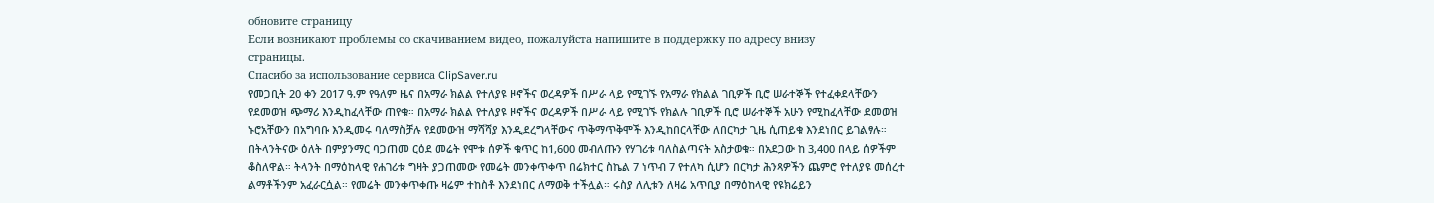обновите страницу
Если возникают проблемы со скачиванием видео, пожалуйста напишите в поддержку по адресу внизу
страницы.
Спасибо за использование сервиса ClipSaver.ru
የመጋቢት 20 ቀን 2017 ዓ.ም የዓለም ዜና በአማራ ክልል የተለያዩ ዞኖችና ወረዳዎች በሥራ ላይ የሚገኙ የአማራ የክልል ገቢዎች ቢሮ ሠራተኞች የተፈቀደላቸውን የደመወዝ ጭማሪ እንዲከፈላቸው ጠየቁ። በአማራ ክልል የተለያዩ ዞኖችና ወረዳዎች በሥራ ላይ የሚገኙ የክልሉ ገቢዎች ቢሮ ሠራተኞች አሁን የሚከፈላቸው ደመወዝ ኑሮአቸውን በአግባቡ እንዲመሩ ባለማስቻሉ የደመውዝ ማሻሻያ እንዲደረግላቸውና ጥቅማጥቅሞች እንዲከበርላቸው ለበርካታ ጊዜ ሲጠይቁ እንደነበር ይገልፃሉ። በትላንትናው ዕለት በምያንማር ባጋጠመ ርዕደ መሬት የሞቱ ሰዎች ቁጥር ከ1,600 መብለጡን የሃገሪቱ ባለስልጣናት አስታወቁ። በአደጋው ከ 3,400 በላይ ሰዎችም ቆስለዋል። ትላንት በማዕከላዊ የሐገሪቱ ግዛት ያጋጠመው የመሬት መንቀጥቀጥ በሬክተር ስኬል 7 ነጥብ 7 የተለካ ሲሆን በርካታ ሕንጻዎችን ጨምሮ የተለያዩ መሰረተ ልማቶችንም አፈራርሷል። የመሬት መንቀጥቀጡ ዛሬም ተከስቶ እንደነበር ለማወቅ ተችሏል። ሩስያ ለሊቱን ለዛሬ አጥቢያ በማዕከላዊ የዩክሬይን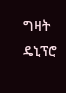ግዛት ዴኒፕሮ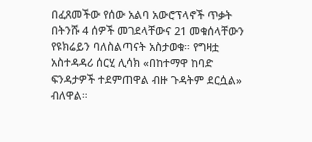በፈጸመችው የሰው አልባ አውሮፕላኖች ጥቃት በትንሹ 4 ሰዎች መገደላቸውና 21 መቁሰላቸውን የዩክሬይን ባለስልጣናት አስታወቁ። የግዛቷ አስተዳዳሪ ሰርሂ ሊሳክ «በከተማዋ ከባድ ፍንዳታዎች ተደምጠዋል ብዙ ጉዳትም ደርሷል» ብለዋል።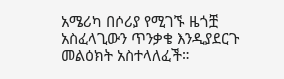አሜሪካ በሶሪያ የሚገኙ ዜጎቿ አስፈላጊውን ጥንቃቄ እንዲያደርጉ መልዕክት አስተላለፈች።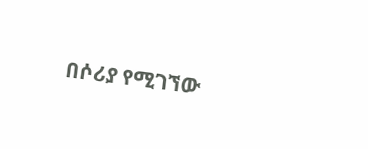በሶሪያ የሚገኘው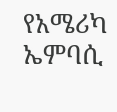የአሜሪካ ኤምባሲ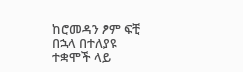ከሮመዳን ፆም ፍቺ በኋላ በተለያዩ ተቋሞች ላይ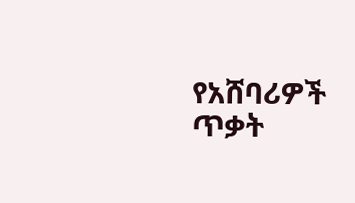የአሸባሪዎች ጥቃት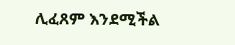ሊፈጸም እንደሚችል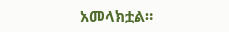አመላክቷል።